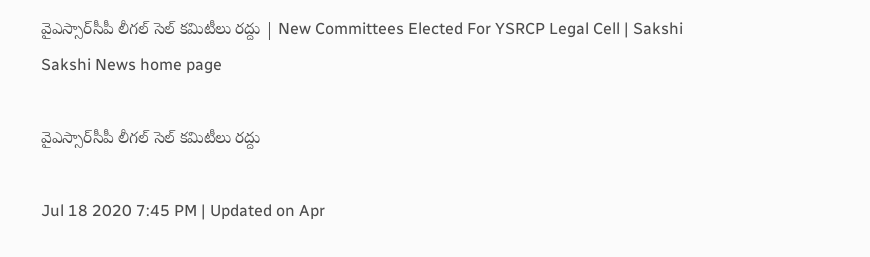వైఎస్సార్‌సీపీ లీగల్ ‌సెల్‌ కమిటీలు రద్దు | New Committees Elected For YSRCP Legal Cell | Sakshi
Sakshi News home page

వైఎస్సార్‌సీపీ లీగల్ ‌సెల్‌ కమిటీలు రద్దు

Jul 18 2020 7:45 PM | Updated on Apr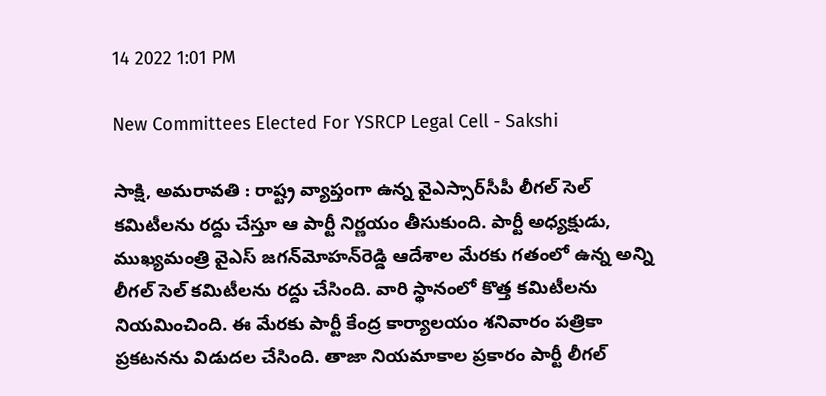14 2022 1:01 PM

New Committees Elected For YSRCP Legal Cell - Sakshi

సాక్షి, అమరావతి : రాష్ట్ర వ్యాప్తంగా ఉన్న వైఎస్సార్‌సీపీ లీగల్‌ సెల్‌ కమిటీలను రద్దు చేస్తూ ఆ పార్టీ నిర్ణయం తీసుకుంది. పార్టీ అధ్యక్షుడు, ముఖ్యమంత్రి వైఎస్‌ జగన్‌మోహన్‌రెడ్డి ఆదేశాల మేరకు గతంలో ఉన్న అన్ని లీగల్‌ సెల్‌ కమిటీలను రద్దు చేసింది. వారి స్థానంలో కొత్త కమిటీలను నియమించింది. ఈ మేరకు పార్టీ కేంద్ర కార్యాలయం శనివారం పత్రికా ప్రకటనను విడుదల చేసింది. తాజా నియమాకాల ప్రకారం పార్టీ లీగల్‌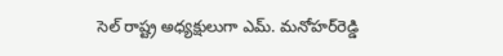సెల్‌ రాష్ట్ర అధ్యక్షులుగా ఎమ్‌. మనోహర్‌రెడ్డి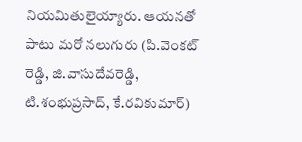నియమితులైయ్యారు. ఆయనతో పాటు మరో నలుగురు (పి.వెంకట్ రెడ్డి, జి.వాసుదేవరెడ్డి, టి.శంభుప్రసాద్, కే.రవికుమార్)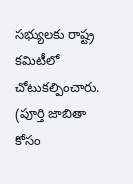సభ్యులకు రాష్ట్ర కమిటీలో చోటుకల్పించారు. (పూర్తి జాబితా కోసం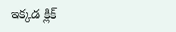ఇక్కడ క్లిక్‌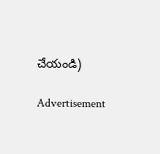చేయండి)

Advertisement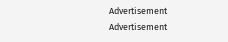Advertisement
Advertisement